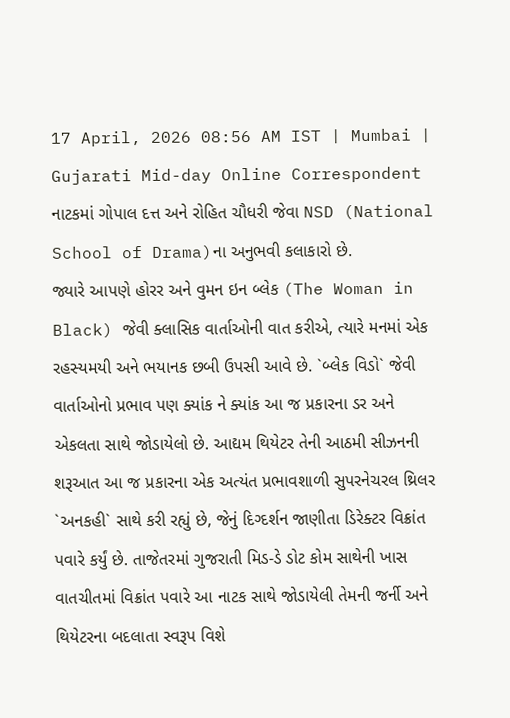17 April, 2026 08:56 AM IST | Mumbai | Gujarati Mid-day Online Correspondent
નાટકમાં ગોપાલ દત્ત અને રોહિત ચૌધરી જેવા NSD (National School of Drama)ના અનુભવી કલાકારો છે.
જ્યારે આપણે હોરર અને વુમન ઇન બ્લેક (The Woman in Black) જેવી ક્લાસિક વાર્તાઓની વાત કરીએ, ત્યારે મનમાં એક રહસ્યમયી અને ભયાનક છબી ઉપસી આવે છે. `બ્લેક વિડો` જેવી વાર્તાઓનો પ્રભાવ પણ ક્યાંક ને ક્યાંક આ જ પ્રકારના ડર અને એકલતા સાથે જોડાયેલો છે. આદ્યમ થિયેટર તેની આઠમી સીઝનની શરૂઆત આ જ પ્રકારના એક અત્યંત પ્રભાવશાળી સુપરનેચરલ થ્રિલર `અનકહી` સાથે કરી રહ્યું છે, જેનું દિગ્દર્શન જાણીતા ડિરેક્ટર વિક્રાંત પવારે કર્યું છે. તાજેતરમાં ગુજરાતી મિડ-ડે ડોટ કોમ સાથેની ખાસ વાતચીતમાં વિક્રાંત પવારે આ નાટક સાથે જોડાયેલી તેમની જર્ની અને થિયેટરના બદલાતા સ્વરૂપ વિશે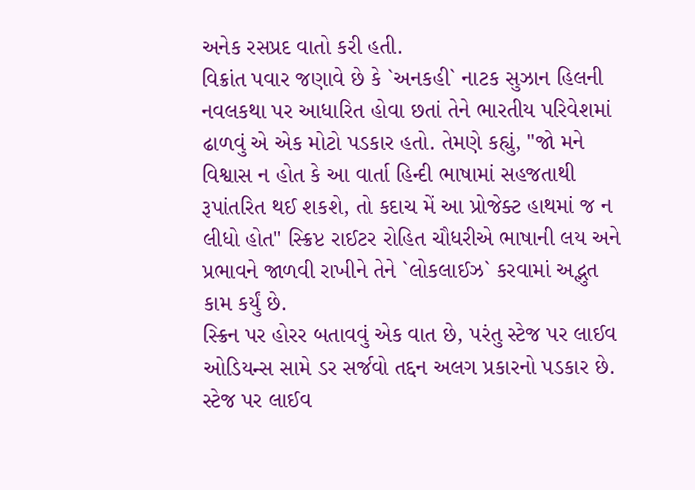અનેક રસપ્રદ વાતો કરી હતી.
વિક્રાંત પવાર જણાવે છે કે `અનકહી` નાટક સુઝાન હિલની નવલકથા પર આધારિત હોવા છતાં તેને ભારતીય પરિવેશમાં ઢાળવું એ એક મોટો પડકાર હતો. તેમણે કહ્યું, "જો મને વિશ્વાસ ન હોત કે આ વાર્તા હિન્દી ભાષામાં સહજતાથી રૂપાંતરિત થઈ શકશે, તો કદાચ મેં આ પ્રોજેક્ટ હાથમાં જ ન લીધો હોત" સ્ક્રિપ્ટ રાઈટર રોહિત ચૌધરીએ ભાષાની લય અને પ્રભાવને જાળવી રાખીને તેને `લોકલાઈઝ` કરવામાં અદ્ભુત કામ કર્યું છે.
સ્ક્રિન પર હોરર બતાવવું એક વાત છે, પરંતુ સ્ટેજ પર લાઈવ ઓડિયન્સ સામે ડર સર્જવો તદ્દન અલગ પ્રકારનો પડકાર છે. સ્ટેજ પર લાઈવ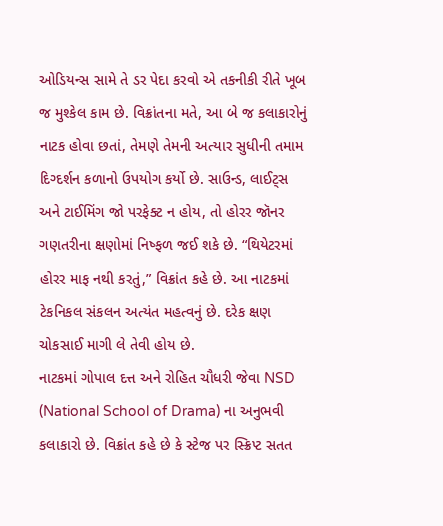ઓડિયન્સ સામે તે ડર પેદા કરવો એ તકનીકી રીતે ખૂબ જ મુશ્કેલ કામ છે. વિક્રાંતના મતે, આ બે જ કલાકારોનું નાટક હોવા છતાં, તેમણે તેમની અત્યાર સુધીની તમામ દિગ્દર્શન કળાનો ઉપયોગ કર્યો છે. સાઉન્ડ, લાઈટ્સ અને ટાઈમિંગ જો પરફેક્ટ ન હોય, તો હોરર જૉનર ગણતરીના ક્ષણોમાં નિષ્ફળ જઈ શકે છે. “થિયેટરમાં હોરર માફ નથી કરતું,” વિક્રાંત કહે છે. આ નાટકમાં ટેકનિકલ સંકલન અત્યંત મહત્વનું છે. દરેક ક્ષણ ચોકસાઈ માગી લે તેવી હોય છે.
નાટકમાં ગોપાલ દત્ત અને રોહિત ચૌધરી જેવા NSD (National School of Drama) ના અનુભવી કલાકારો છે. વિક્રાંત કહે છે કે સ્ટેજ પર સ્ક્રિપ્ટ સતત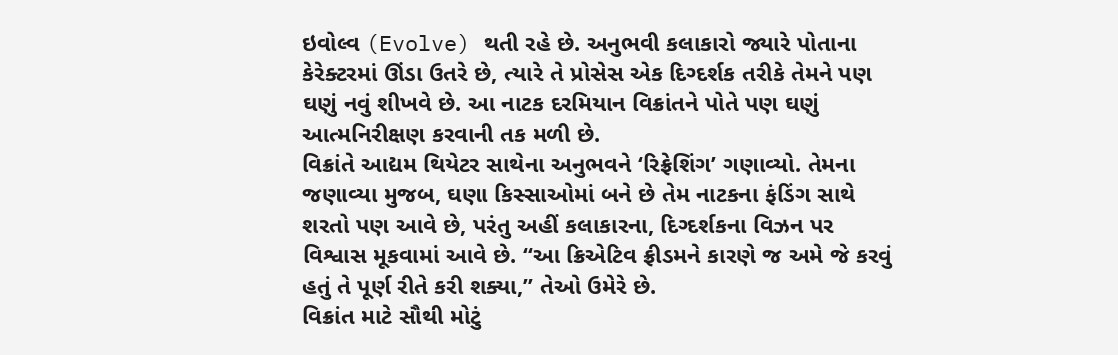ઇવોલ્વ (Evolve) થતી રહે છે. અનુભવી કલાકારો જ્યારે પોતાના કેરેક્ટરમાં ઊંડા ઉતરે છે, ત્યારે તે પ્રોસેસ એક દિગ્દર્શક તરીકે તેમને પણ ઘણું નવું શીખવે છે. આ નાટક દરમિયાન વિક્રાંતને પોતે પણ ઘણું આત્મનિરીક્ષણ કરવાની તક મળી છે.
વિક્રાંતે આદ્યમ થિયેટર સાથેના અનુભવને ‘રિફ્રેશિંગ’ ગણાવ્યો. તેમના જણાવ્યા મુજબ, ઘણા કિસ્સાઓમાં બને છે તેમ નાટકના ફંડિંગ સાથે શરતો પણ આવે છે, પરંતુ અહીં કલાકારના, દિગ્દર્શકના વિઝન પર વિશ્વાસ મૂકવામાં આવે છે. “આ ક્રિએટિવ ફ્રીડમને કારણે જ અમે જે કરવું હતું તે પૂર્ણ રીતે કરી શક્યા,” તેઓ ઉમેરે છે.
વિક્રાંત માટે સૌથી મોટું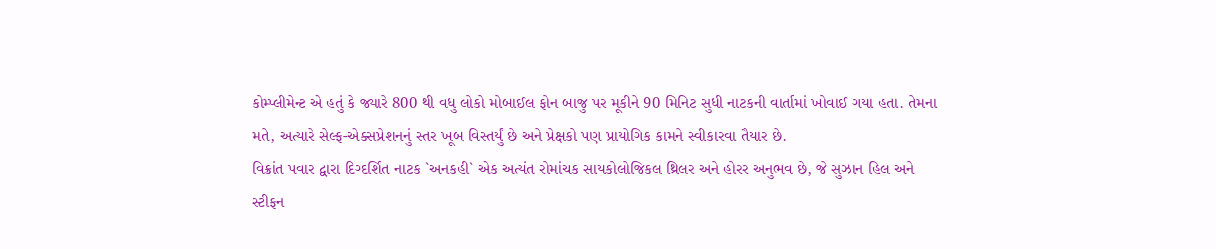કોમ્પ્લીમેન્ટ એ હતું કે જ્યારે 800 થી વધુ લોકો મોબાઈલ ફોન બાજુ પર મૂકીને 90 મિનિટ સુધી નાટકની વાર્તામાં ખોવાઈ ગયા હતા. તેમના મતે, અત્યારે સેલ્ફ-એક્સપ્રેશનનું સ્તર ખૂબ વિસ્તર્યું છે અને પ્રેક્ષકો પણ પ્રાયોગિક કામને સ્વીકારવા તૈયાર છે.
વિક્રાંત પવાર દ્વારા દિગ્દર્શિત નાટક `અનકહી` એક અત્યંત રોમાંચક સાયકોલોજિકલ થ્રિલર અને હોરર અનુભવ છે, જે સુઝાન હિલ અને સ્ટીફન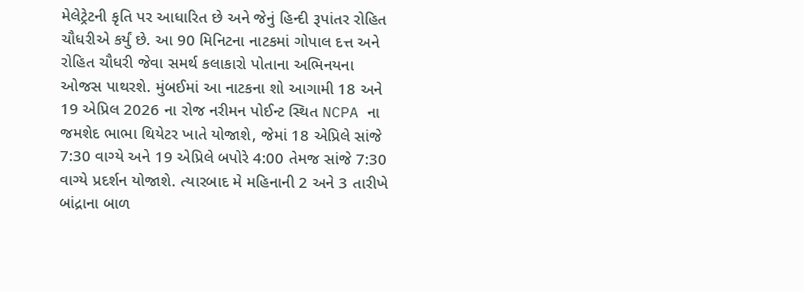મેલેટ્રેટની કૃતિ પર આધારિત છે અને જેનું હિન્દી રૂપાંતર રોહિત ચૌધરીએ કર્યું છે. આ 90 મિનિટના નાટકમાં ગોપાલ દત્ત અને રોહિત ચૌધરી જેવા સમર્થ કલાકારો પોતાના અભિનયના ઓજસ પાથરશે. મુંબઈમાં આ નાટકના શો આગામી 18 અને 19 એપ્રિલ 2026 ના રોજ નરીમન પોઈન્ટ સ્થિત NCPA ના જમશેદ ભાભા થિયેટર ખાતે યોજાશે, જેમાં 18 એપ્રિલે સાંજે 7:30 વાગ્યે અને 19 એપ્રિલે બપોરે 4:00 તેમજ સાંજે 7:30 વાગ્યે પ્રદર્શન યોજાશે. ત્યારબાદ મે મહિનાની 2 અને 3 તારીખે બાંદ્રાના બાળ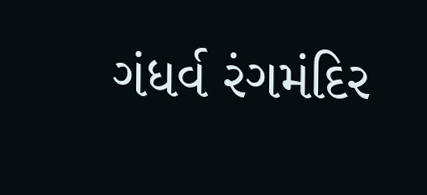ગંધર્વ રંગમંદિર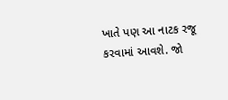ખાતે પણ આ નાટક રજૂ કરવામાં આવશે. જો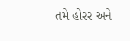તમે હોરર અને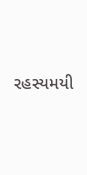રહસ્યમયી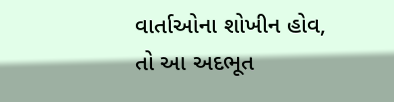વાર્તાઓના શોખીન હોવ, તો આ અદભૂત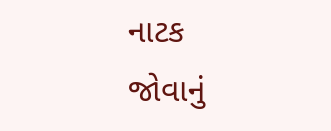નાટક જોવાનું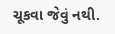ચૂકવા જેવું નથી.